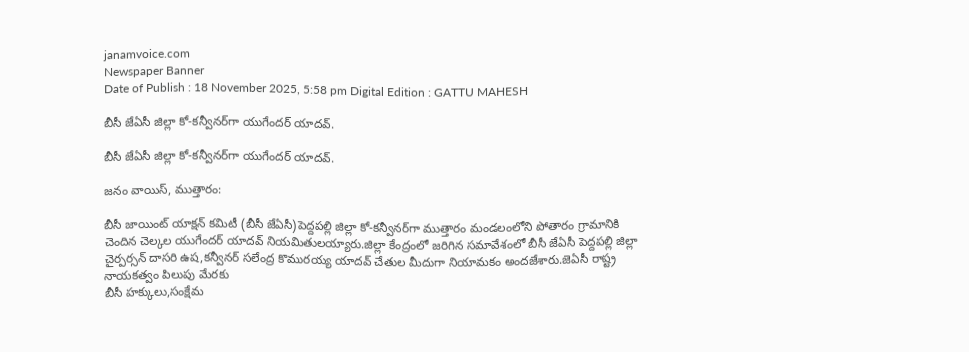janamvoice.com
Newspaper Banner
Date of Publish : 18 November 2025, 5:58 pm Digital Edition : GATTU MAHESH

బీసీ జేఏసీ జిల్లా కో-కన్వీనర్‌గా యుగేందర్ యాదవ్.

బీసీ జేఏసీ జిల్లా కో-కన్వీనర్‌గా యుగేందర్ యాదవ్.

జనం వాయిస్, ముత్తారం:

బీసీ జాయింట్ యాక్షన్ కమిటీ (బీసీ జేఏసీ)పెద్దపల్లి జిల్లా కో-కన్వీనర్‌గా ముత్తారం మండలంలోని పోతారం గ్రామానికి చెందిన చెల్కల యుగేందర్ యాదవ్ నియమితులయ్యారు.జిల్లా కేంద్రంలో జరిగిన సమావేశంలో బీసీ జేఏసీ పెద్దపల్లి జిల్లా చైర్పర్సన్ దాసరి ఉష,కన్వీనర్ సలేంద్ర కొమురయ్య యాదవ్ చేతుల మీదుగా నియామకం అందజేశారు.జెఏసీ రాష్ట్ర నాయకత్వం పిలుపు మేరకు
బీసీ హక్కులు,సంక్షేమ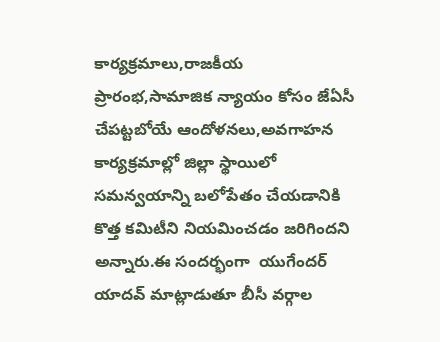కార్యక్రమాలు,రాజకీయ ప్రారంభ,సామాజిక న్యాయం కోసం జేఏసీ చేపట్టబోయే ఆందోళనలు,అవగాహన కార్యక్రమాల్లో జిల్లా స్థాయిలో సమన్వయాన్ని బలోపేతం చేయడానికి కొత్త కమిటీని నియమించడం జరిగిందని అన్నారు.ఈ సందర్భంగా  యుగేందర్ యాదవ్ మాట్లాడుతూ బీసీ వర్గాల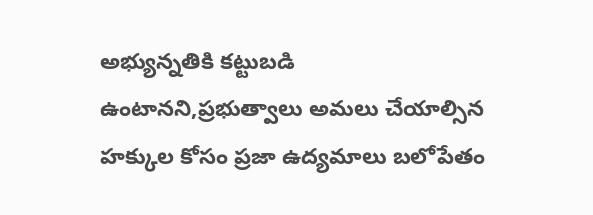అభ్యున్నతికి కట్టుబడి ఉంటానని,ప్రభుత్వాలు అమలు చేయాల్సిన హక్కుల కోసం ప్రజా ఉద్యమాలు బలోపేతం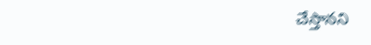చేస్తానని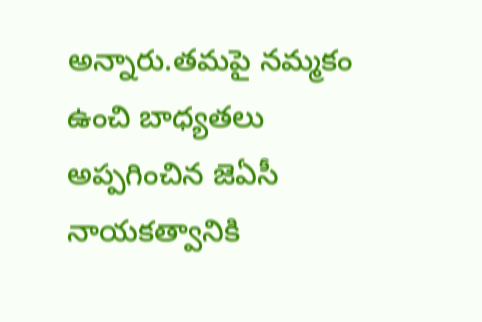అన్నారు.తమపై నమ్మకం ఉంచి బాధ్యతలు అప్పగించిన జెఏసీ నాయకత్వానికి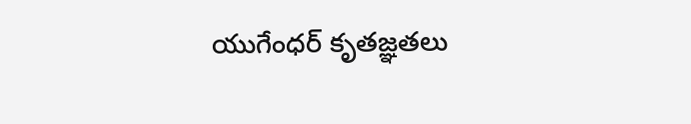యుగేంధర్ కృతజ్ఞతలు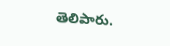తెలిపారు.